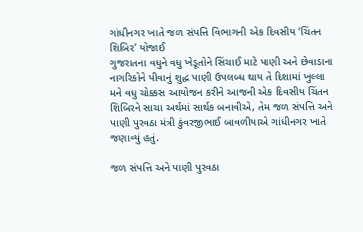ગાંધીનગર ખાતે જળ સંપત્તિ વિભાગની એક દિવસીય ‘ચિંતન શિબિર’ યોજાઈ
ગુજરાતના વધુને વધુ ખેડૂતોને સિંચાઈ માટે પાણી અને છેવાડાના નાગરિકોને પીવાનું શુદ્ધ પાણી ઉપલબ્ધ થાય તે દિશામાં ખુલ્લા મને વધુ ચોક્કસ આયોજન કરીને આજની એક દિવસીય ચિંતન શિબિરને સાચા અર્થમાં સાર્થક બનાવીએ, તેમ જળ સંપત્તિ અને પાણી પુરવઠા મંત્રી કુંવરજીભાઈ બાવળીયાએ ગાંધીનગર ખાતે જણાવ્યું હતું.

જળ સંપત્તિ અને પાણી પુરવઠા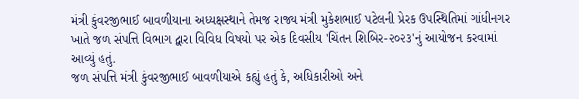મંત્રી કુંવરજીભાઈ બાવળીયાના અધ્યક્ષસ્થાને તેમજ રાજ્ય મંત્રી મુકેશભાઈ પટેલની પ્રેરક ઉપસ્થિતિમાં ગાંધીનગર ખાતે જળ સંપત્તિ વિભાગ દ્વારા વિવિધ વિષયો પર એક દિવસીય 'ચિંતન શિબિર-૨૦૨૩'નું આયોજન કરવામાં આવ્યું હતું.
જળ સંપત્તિ મંત્રી કુંવરજીભાઈ બાવળીયાએ કહ્યું હતું કે, અધિકારીઓ અને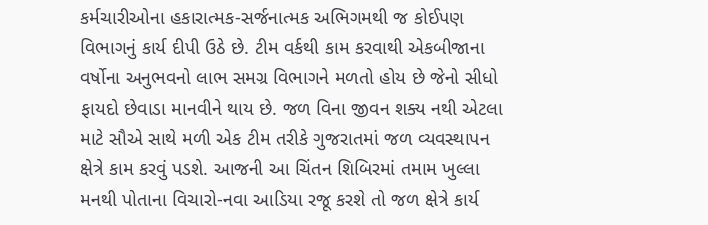કર્મચારીઓના હકારાત્મક-સર્જનાત્મક અભિગમથી જ કોઈપણ વિભાગનું કાર્ય દીપી ઉઠે છે. ટીમ વર્કથી કામ કરવાથી એકબીજાના વર્ષોના અનુભવનો લાભ સમગ્ર વિભાગને મળતો હોય છે જેનો સીધો ફાયદો છેવાડા માનવીને થાય છે. જળ વિના જીવન શક્ય નથી એટલા માટે સૌએ સાથે મળી એક ટીમ તરીકે ગુજરાતમાં જળ વ્યવસ્થાપન ક્ષેત્રે કામ કરવું પડશે. આજની આ ચિંતન શિબિરમાં તમામ ખુલ્લા મનથી પોતાના વિચારો-નવા આડિયા રજૂ કરશે તો જળ ક્ષેત્રે કાર્ય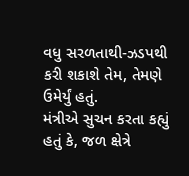વધુ સરળતાથી-ઝડપથી કરી શકાશે તેમ, તેમણે ઉમેર્યું હતું.
મંત્રીએ સુચન કરતા કહ્યું હતું કે, જળ ક્ષેત્રે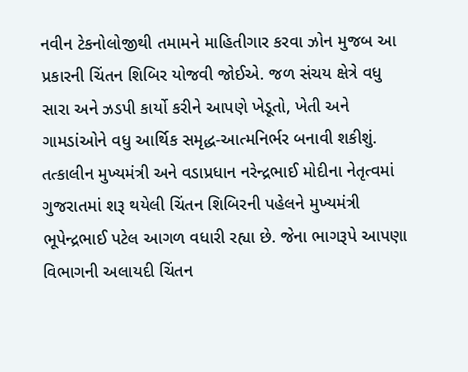નવીન ટેકનોલોજીથી તમામને માહિતીગાર કરવા ઝોન મુજબ આ પ્રકારની ચિંતન શિબિર યોજવી જોઈએ. જળ સંચય ક્ષેત્રે વધુ સારા અને ઝડપી કાર્યો કરીને આપણે ખેડૂતો, ખેતી અને ગામડાંઓને વધુ આર્થિક સમૃદ્ધ-આત્મનિર્ભર બનાવી શકીશું. તત્કાલીન મુખ્યમંત્રી અને વડાપ્રધાન નરેન્દ્રભાઈ મોદીના નેતૃત્વમાં ગુજરાતમાં શરૂ થયેલી ચિંતન શિબિરની પહેલને મુખ્યમંત્રી ભૂપેન્દ્રભાઈ પટેલ આગળ વધારી રહ્યા છે. જેના ભાગરૂપે આપણા વિભાગની અલાયદી ચિંતન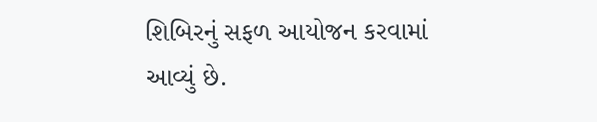શિબિરનું સફળ આયોજન કરવામાં આવ્યું છે.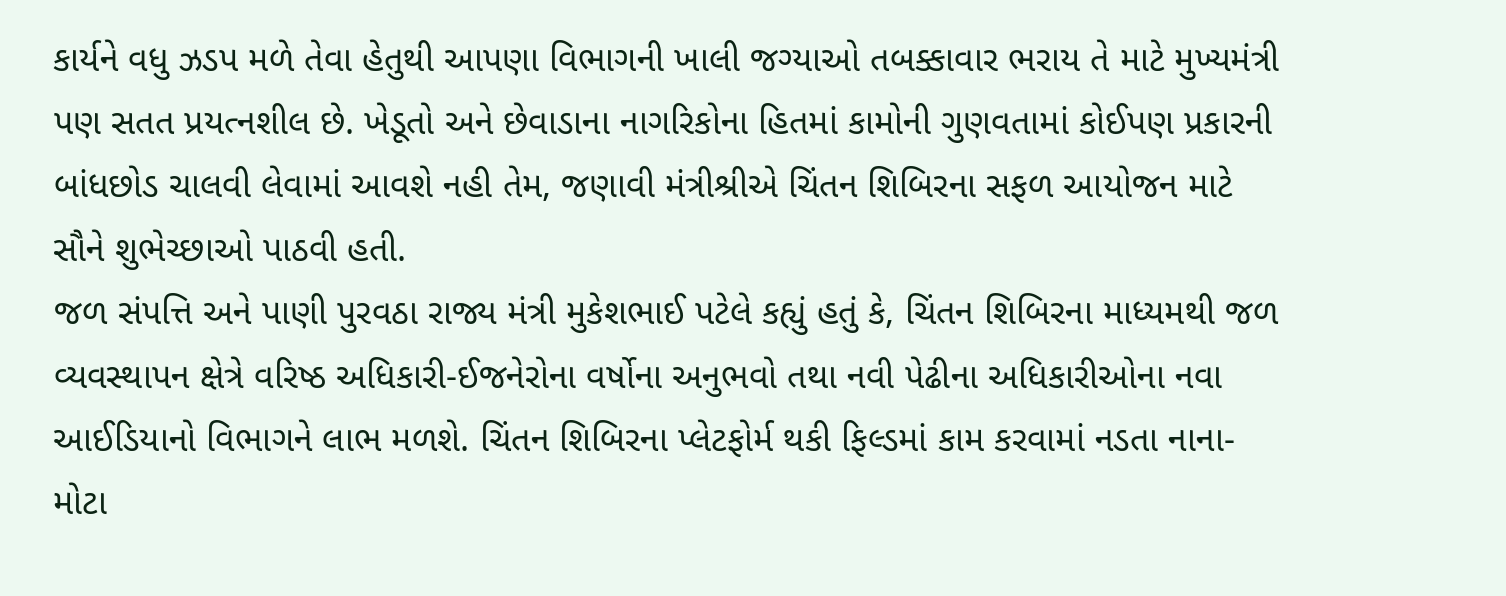કાર્યને વધુ ઝડપ મળે તેવા હેતુથી આપણા વિભાગની ખાલી જગ્યાઓ તબક્કાવાર ભરાય તે માટે મુખ્યમંત્રી પણ સતત પ્રયત્નશીલ છે. ખેડૂતો અને છેવાડાના નાગરિકોના હિતમાં કામોની ગુણવતામાં કોઈપણ પ્રકારની બાંધછોડ ચાલવી લેવામાં આવશે નહી તેમ, જણાવી મંત્રીશ્રીએ ચિંતન શિબિરના સફળ આયોજન માટે સૌને શુભેચ્છાઓ પાઠવી હતી.
જળ સંપત્તિ અને પાણી પુરવઠા રાજ્ય મંત્રી મુકેશભાઈ પટેલે કહ્યું હતું કે, ચિંતન શિબિરના માધ્યમથી જળ વ્યવસ્થાપન ક્ષેત્રે વરિષ્ઠ અધિકારી-ઈજનેરોના વર્ષોના અનુભવો તથા નવી પેઢીના અધિકારીઓના નવા આઈડિયાનો વિભાગને લાભ મળશે. ચિંતન શિબિરના પ્લેટફોર્મ થકી ફિલ્ડમાં કામ કરવામાં નડતા નાના-મોટા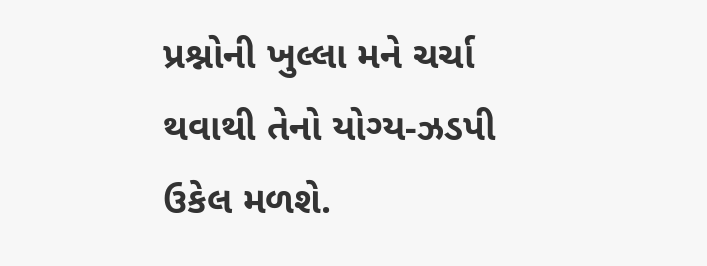પ્રશ્નોની ખુલ્લા મને ચર્ચા થવાથી તેનો યોગ્ય-ઝડપી ઉકેલ મળશે.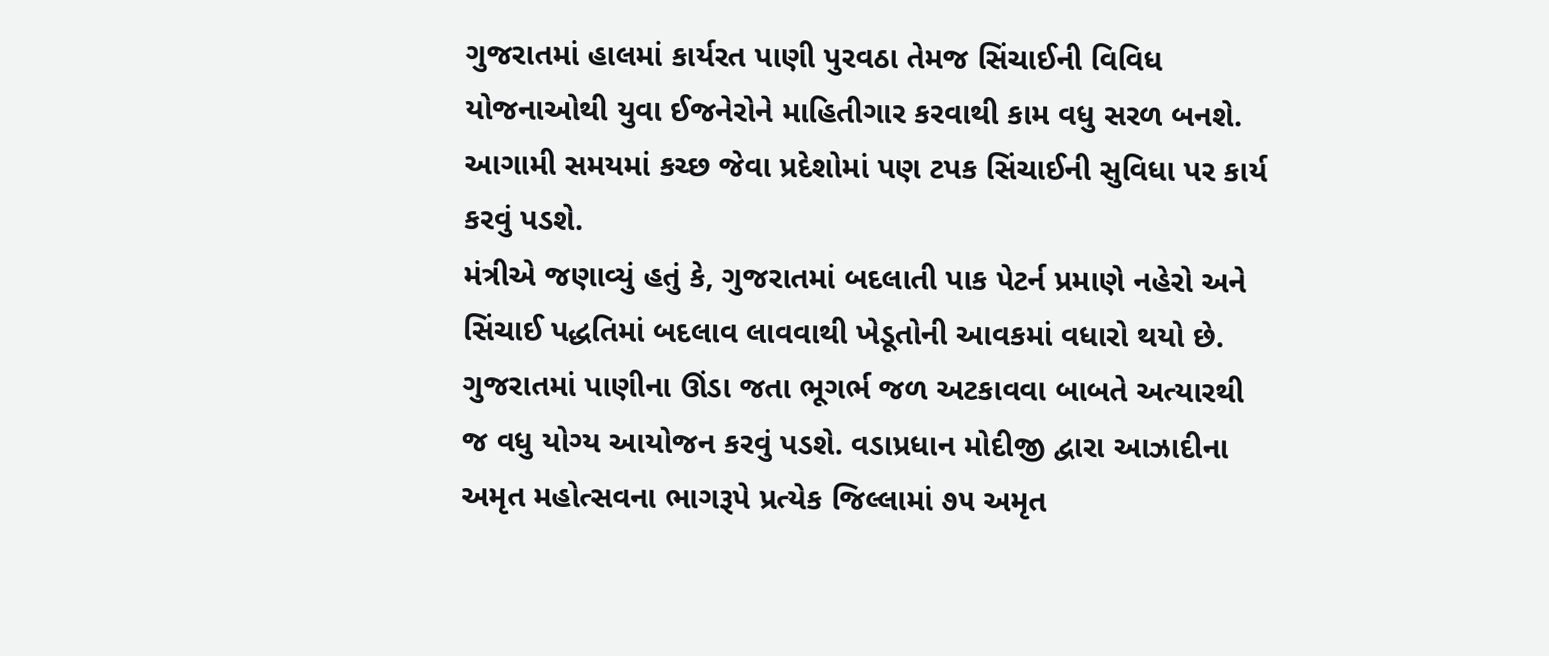ગુજરાતમાં હાલમાં કાર્યરત પાણી પુરવઠા તેમજ સિંચાઈની વિવિધ યોજનાઓથી યુવા ઈજનેરોને માહિતીગાર કરવાથી કામ વધુ સરળ બનશે. આગામી સમયમાં કચ્છ જેવા પ્રદેશોમાં પણ ટપક સિંચાઈની સુવિધા પર કાર્ય કરવું પડશે.
મંત્રીએ જણાવ્યું હતું કે, ગુજરાતમાં બદલાતી પાક પેટર્ન પ્રમાણે નહેરો અને સિંચાઈ પદ્ધતિમાં બદલાવ લાવવાથી ખેડૂતોની આવકમાં વધારો થયો છે. ગુજરાતમાં પાણીના ઊંડા જતા ભૂગર્ભ જળ અટકાવવા બાબતે અત્યારથી જ વધુ યોગ્ય આયોજન કરવું પડશે. વડાપ્રધાન મોદીજી દ્વારા આઝાદીના અમૃત મહોત્સવના ભાગરૂપે પ્રત્યેક જિલ્લામાં ૭૫ અમૃત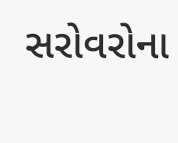સરોવરોના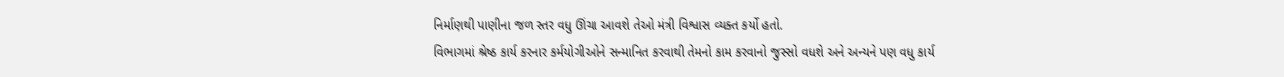નિર્માણથી પાણીના જળ સ્તર વધુ ઊંચા આવશે તેઓ મંત્રી વિશ્વાસ વ્યક્ત કર્યો હતો.
વિભાગમાં શ્રેષ્ઠ કાર્ય કરનાર કર્મયોગીઓને સન્માનિત કરવાથી તેમનો કામ કરવાનો જુસ્સો વધશે અને અન્યને પણ વધુ કાર્ય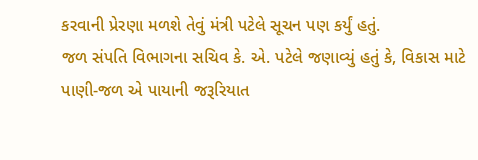કરવાની પ્રેરણા મળશે તેવું મંત્રી પટેલે સૂચન પણ કર્યું હતું.
જળ સંપતિ વિભાગના સચિવ કે. એ. પટેલે જણાવ્યું હતું કે, વિકાસ માટે પાણી-જળ એ પાયાની જરૂરિયાત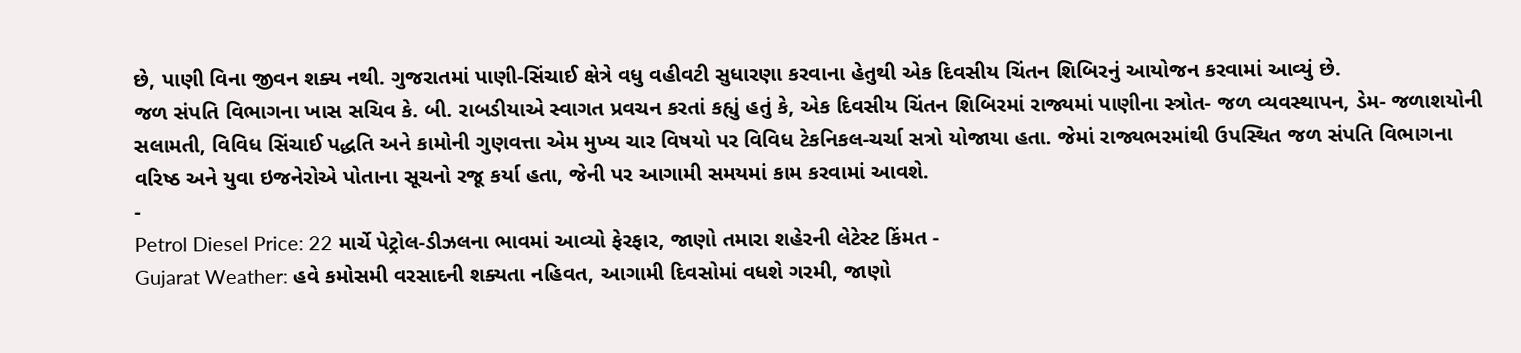છે, પાણી વિના જીવન શક્ય નથી. ગુજરાતમાં પાણી-સિંચાઈ ક્ષેત્રે વધુ વહીવટી સુધારણા કરવાના હેતુથી એક દિવસીય ચિંતન શિબિરનું આયોજન કરવામાં આવ્યું છે.
જળ સંપતિ વિભાગના ખાસ સચિવ કે. બી. રાબડીયાએ સ્વાગત પ્રવચન કરતાં કહ્યું હતું કે, એક દિવસીય ચિંતન શિબિરમાં રાજ્યમાં પાણીના સ્ત્રોત- જળ વ્યવસ્થાપન, ડેમ- જળાશયોની સલામતી, વિવિધ સિંચાઈ પદ્ધતિ અને કામોની ગુણવત્તા એમ મુખ્ય ચાર વિષયો પર વિવિધ ટેકનિકલ-ચર્ચા સત્રો યોજાયા હતા. જેમાં રાજ્યભરમાંથી ઉપસ્થિત જળ સંપતિ વિભાગના વરિષ્ઠ અને યુવા ઇજનેરોએ પોતાના સૂચનો રજૂ કર્યા હતા, જેની પર આગામી સમયમાં કામ કરવામાં આવશે.
-
Petrol Diesel Price: 22 માર્ચે પેટ્રોલ-ડીઝલના ભાવમાં આવ્યો ફેરફાર, જાણો તમારા શહેરની લેટેસ્ટ કિંમત -
Gujarat Weather: હવે કમોસમી વરસાદની શક્યતા નહિવત, આગામી દિવસોમાં વધશે ગરમી, જાણો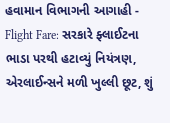હવામાન વિભાગની આગાહી -
Flight Fare: સરકારે ફ્લાઈટના ભાડા પરથી હટાવ્યું નિયંત્રણ, એરલાઈન્સને મળી ખુલ્લી છૂટ, શું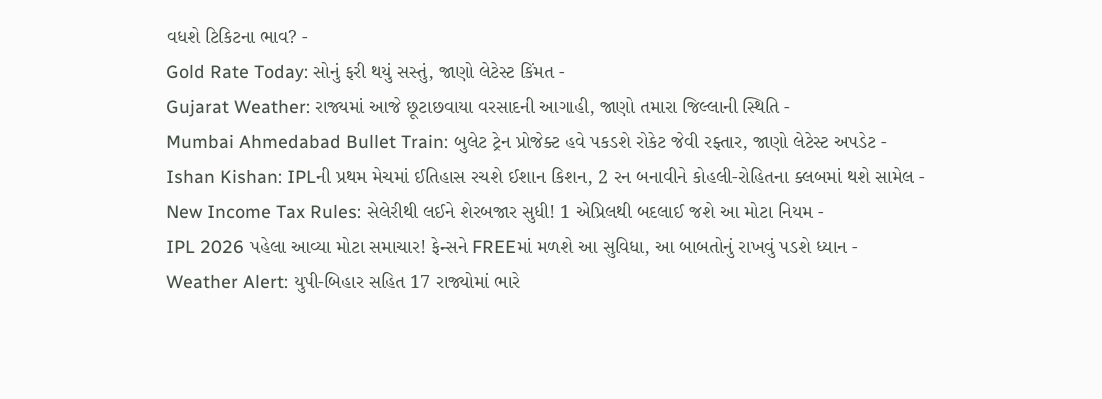વધશે ટિકિટના ભાવ? -
Gold Rate Today: સોનું ફરી થયું સસ્તું, જાણો લેટેસ્ટ કિંમત -
Gujarat Weather: રાજ્યમાં આજે છૂટાછવાયા વરસાદની આગાહી, જાણો તમારા જિલ્લાની સ્થિતિ -
Mumbai Ahmedabad Bullet Train: બુલેટ ટ્રેન પ્રોજેક્ટ હવે પકડશે રોકેટ જેવી રફ્તાર, જાણો લેટેસ્ટ અપડેટ -
Ishan Kishan: IPLની પ્રથમ મેચમાં ઈતિહાસ રચશે ઈશાન કિશન, 2 રન બનાવીને કોહલી-રોહિતના ક્લબમાં થશે સામેલ -
New Income Tax Rules: સેલેરીથી લઈને શેરબજાર સુધી! 1 એપ્રિલથી બદલાઈ જશે આ મોટા નિયમ -
IPL 2026 પહેલા આવ્યા મોટા સમાચાર! ફેન્સને FREEમાં મળશે આ સુવિધા, આ બાબતોનું રાખવું પડશે ધ્યાન -
Weather Alert: યુપી-બિહાર સહિત 17 રાજ્યોમાં ભારે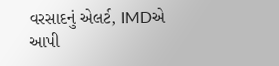વરસાદનું એલર્ટ, IMDએ આપી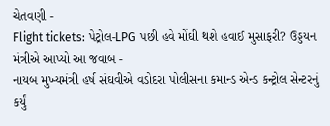ચેતવણી -
Flight tickets: પેટ્રોલ-LPG પછી હવે મોંઘી થશે હવાઈ મુસાફરી? ઉડ્ડયન મંત્રીએ આપ્યો આ જવાબ -
નાયબ મુખ્યમંત્રી હર્ષ સંઘવીએ વડોદરા પોલીસના કમાન્ડ એન્ડ કન્ટ્રોલ સેન્ટરનું કર્યું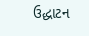ઉદ્ધાટન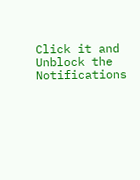Click it and Unblock the Notifications